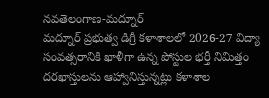నవతెలంగాణ-మద్నూర్
మద్నూర్ ప్రభుత్వ డిగ్రీ కళాశాలలో 2026-27 విద్యా సంవత్సరానికి ఖాళీగా ఉన్న పోస్టుల భర్తీ నిమిత్తం దరఖాస్తులను ఆహ్వానిస్తున్నట్లు కళాశాల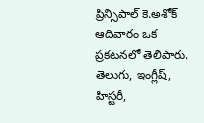ప్రిన్సిపాల్ కె.అశోక్ ఆదివారం ఒక ప్రకటనలో తెలిపారు. తెలుగు, ఇంగ్లీష్, హిస్టరీ,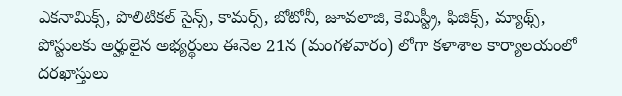ఎకనామిక్స్, పొలిటికల్ సైన్స్, కామర్స్, బోటోనీ, జూవలాజి, కెమిస్ట్రీ, ఫిజిక్స్, మ్యాథ్స్, పోస్టులకు అర్హులైన అభ్యర్థులు ఈనెల 21న (మంగళవారం) లోగా కళాశాల కార్యాలయంలో దరఖాస్తులు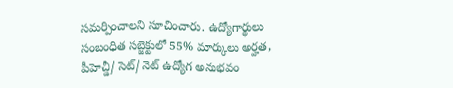సమర్పించాలని సూచించారు. ఉద్యోగార్థులు సంబంధిత సబ్జెక్టులో 55% మార్కులు అర్హత, పీహెచ్డీ/ సెట్/ నెట్ ఉద్యోగ అనుభవం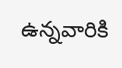ఉన్నవారికి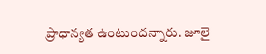ప్రాధాన్యత ఉంటుందన్నారు. జూలై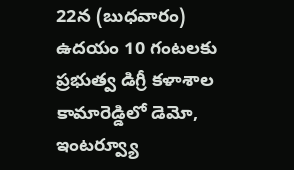22న (బుధవారం) ఉదయం 10 గంటలకు ప్రభుత్వ డిగ్రీ కళాశాల కామారెడ్డిలో డెమో, ఇంటర్వ్యూ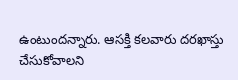ఉంటుందన్నారు. ఆసక్తి కలవారు దరఖాస్తు చేసుకోవాలని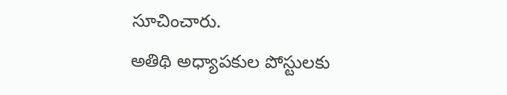సూచించారు.
అతిథి అధ్యాపకుల పోస్టులకు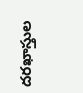దరఖాస్తుల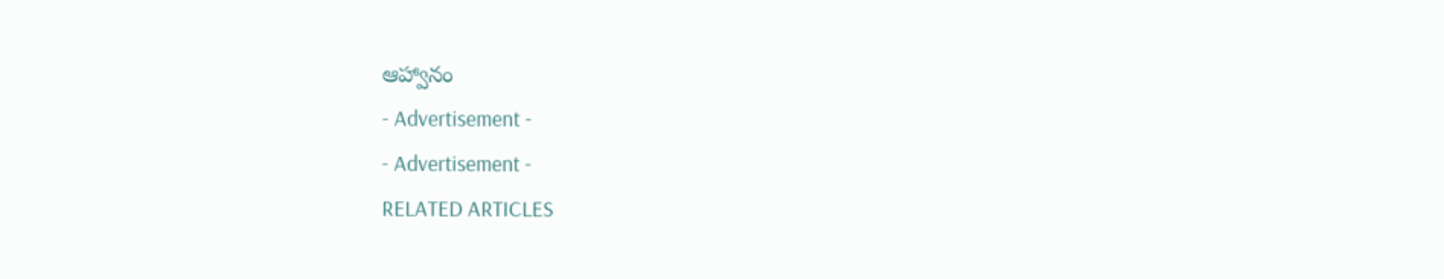ఆహ్వానం
- Advertisement -
- Advertisement -
RELATED ARTICLES